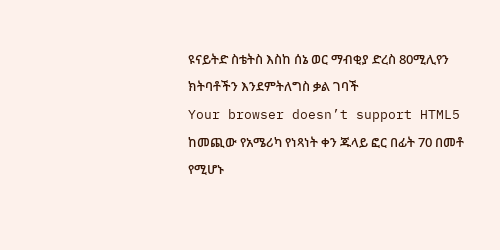ዩናይትድ ስቴትስ እስከ ሰኔ ወር ማብቂያ ድረስ 80ሚሊየን ክትባቶችን እንደምትለግስ ቃል ገባች
Your browser doesn’t support HTML5
ከመጪው የአሜሪካ የነጻነት ቀን ጁላይ ፎር በፊት 70 በመቶ የሚሆኑ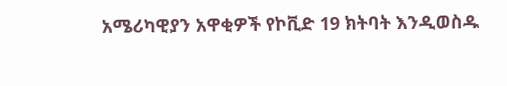አሜሪካዊያን አዋቂዎች የኮቪድ 19 ክትባት እንዲወስዱ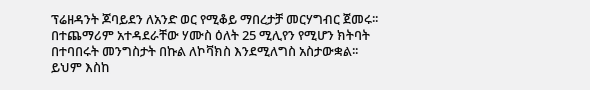ፕሬዘዳንት ጆባይደን ለአንድ ወር የሚቆይ ማበረታቻ መርሃግብር ጀመሩ፡፡ በተጨማሪም አተዳደራቸው ሃሙስ ዕለት 25 ሚሊየን የሚሆን ክትባት በተባበሩት መንግስታት በኩል ለኮቫክስ እንደሚለግስ አስታውቋል፡፡ ይህም እስከ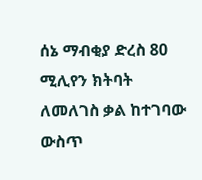ሰኔ ማብቂያ ድረስ 80 ሚሊየን ክትባት ለመለገስ ቃል ከተገባው ውስጥ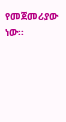የመጀመሪያው ነው፡፡